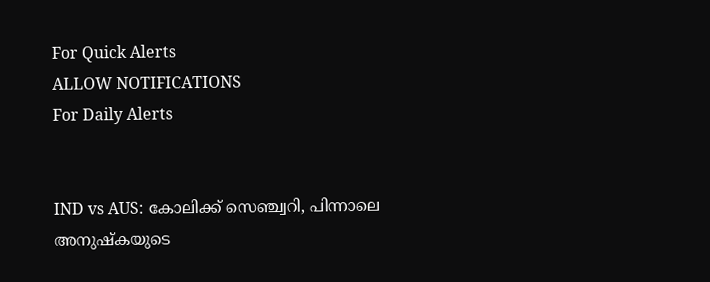For Quick Alerts
ALLOW NOTIFICATIONS
For Daily Alerts


IND vs AUS: കോലിക്ക് സെഞ്ച്വറി, പിന്നാലെ അനുഷ്‌കയുടെ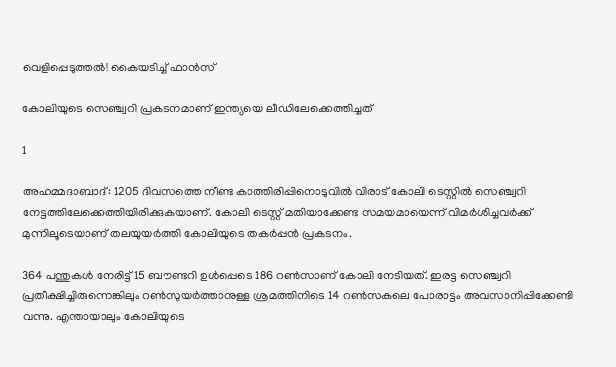വെളിപ്പെടുത്തല്‍! കൈയടിച്ച് ഫാന്‍സ്

കോലിയുടെ സെഞ്ച്വറി പ്രകടനമാണ് ഇന്ത്യയെ ലീഡിലേക്കെത്തിച്ചത്

1

അഹമ്മദാബാദ്: 1205 ദിവസത്തെ നീണ്ട കാത്തിരിപ്പിനൊടുവില്‍ വിരാട് കോലി ടെസ്റ്റില്‍ സെഞ്ച്വറി നേട്ടത്തിലേക്കെത്തിയിരിക്കുകയാണ്. കോലി ടെസ്റ്റ് മതിയാക്കേണ്ട സമയമായെന്ന് വിമര്‍ശിച്ചവര്‍ക്ക് മുന്നിലൂടെയാണ് തലയുയര്‍ത്തി കോലിയുടെ തകര്‍പ്പന്‍ പ്രകടനം.

364 പന്തുകള്‍ നേരിട്ട് 15 ബൗണ്ടറി ഉള്‍പ്പെടെ 186 റണ്‍സാണ് കോലി നേടിയത്. ഇരട്ട സെഞ്ച്വറി പ്രതീക്ഷിച്ചിരുന്നെങ്കിലും റണ്‍സുയര്‍ത്താനുള്ള ശ്രമത്തിനിടെ 14 റണ്‍സകലെ പോരാട്ടം അവസാനിപ്പിക്കേണ്ടി വന്നു. എന്തായാലും കോലിയുടെ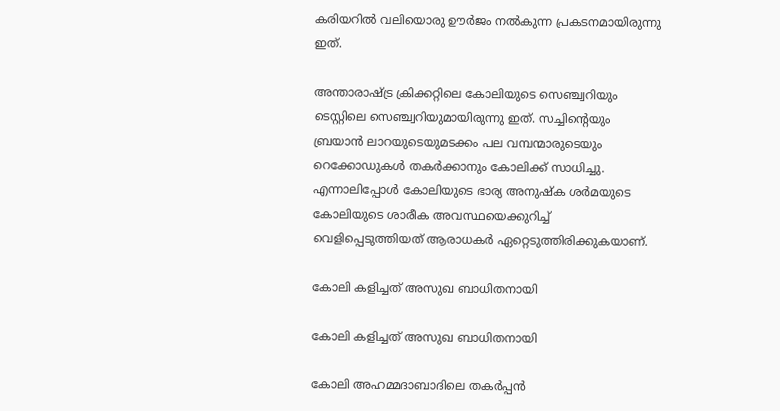കരിയറില്‍ വലിയൊരു ഊര്‍ജം നല്‍കുന്ന പ്രകടനമായിരുന്നു ഇത്.

അന്താരാഷ്ട്ര ക്രിക്കറ്റിലെ കോലിയുടെ സെഞ്ച്വറിയും ടെസ്റ്റിലെ സെഞ്ച്വറിയുമായിരുന്നു ഇത്. സച്ചിന്റെയും ബ്രയാന്‍ ലാറയുടെയുമടക്കം പല വമ്പന്മാരുടെയും റെക്കോഡുകള്‍ തകര്‍ക്കാനും കോലിക്ക് സാധിച്ചു. എന്നാലിപ്പോള്‍ കോലിയുടെ ഭാര്യ അനുഷ്‌ക ശര്‍മയുടെ കോലിയുടെ ശാരീക അവസ്ഥയെക്കുറിച്ച് വെളിപ്പെടുത്തിയത് ആരാധകര്‍ ഏറ്റെടുത്തിരിക്കുകയാണ്.

കോലി കളിച്ചത് അസുഖ ബാധിതനായി

കോലി കളിച്ചത് അസുഖ ബാധിതനായി

കോലി അഹമ്മദാബാദിലെ തകര്‍പ്പന്‍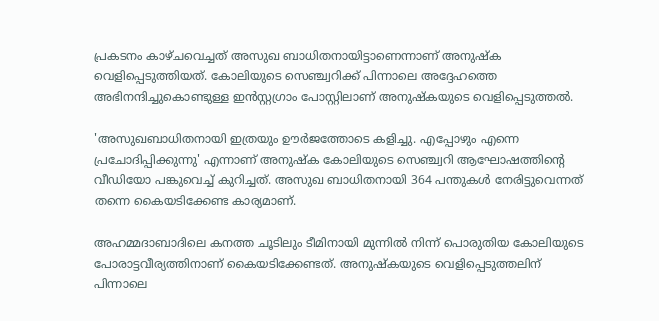പ്രകടനം കാഴ്ചവെച്ചത് അസുഖ ബാധിതനായിട്ടാണെന്നാണ് അനുഷ്‌ക വെളിപ്പെടുത്തിയത്. കോലിയുടെ സെഞ്ച്വറിക്ക് പിന്നാലെ അദ്ദേഹത്തെ അഭിനന്ദിച്ചുകൊണ്ടുള്ള ഇന്‍സ്റ്റഗ്രാം പോസ്റ്റിലാണ് അനുഷ്‌കയുടെ വെളിപ്പെടുത്തല്‍.

'അസുഖബാധിതനായി ഇത്രയും ഊര്‍ജത്തോടെ കളിച്ചു. എപ്പോഴും എന്നെ പ്രചോദിപ്പിക്കുന്നു' എന്നാണ് അനുഷ്‌ക കോലിയുടെ സെഞ്ച്വറി ആഘോഷത്തിന്റെ വീഡിയോ പങ്കുവെച്ച് കുറിച്ചത്. അസുഖ ബാധിതനായി 364 പന്തുകള്‍ നേരിട്ടുവെന്നത് തന്നെ കൈയടിക്കേണ്ട കാര്യമാണ്.

അഹമ്മദാബാദിലെ കനത്ത ചൂടിലും ടീമിനായി മുന്നില്‍ നിന്ന് പൊരുതിയ കോലിയുടെ പോരാട്ടവീര്യത്തിനാണ് കൈയടിക്കേണ്ടത്. അനുഷ്‌കയുടെ വെളിപ്പെടുത്തലിന് പിന്നാലെ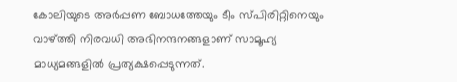കോലിയുടെ അര്‍പ്പണ ബോധത്തേയും ടീം സ്പിരിറ്റിനെയും വാഴ്ത്തി നിരവധി അഭിനന്ദനങ്ങളാണ് സാമൂഹ്യ മാധ്യമങ്ങളില്‍ പ്രത്യക്ഷപ്പെടുന്നത്.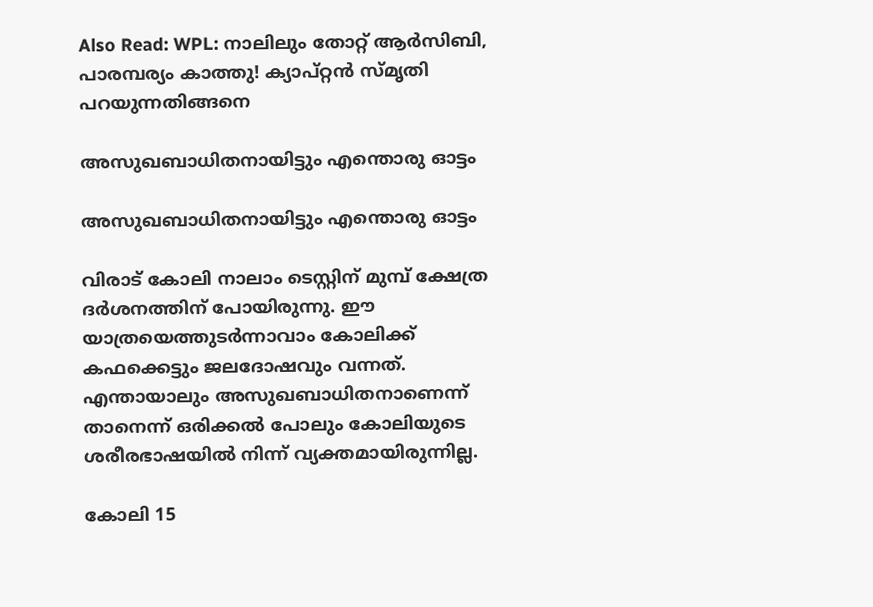Also Read: WPL: നാലിലും തോറ്റ് ആര്‍സിബി, പാരമ്പര്യം കാത്തു! ക്യാപ്റ്റന്‍ സ്മൃതി പറയുന്നതിങ്ങനെ

അസുഖബാധിതനായിട്ടും എന്തൊരു ഓട്ടം

അസുഖബാധിതനായിട്ടും എന്തൊരു ഓട്ടം

വിരാട് കോലി നാലാം ടെസ്റ്റിന് മുമ്പ് ക്ഷേത്ര ദര്‍ശനത്തിന് പോയിരുന്നു. ഈ യാത്രയെത്തുടര്‍ന്നാവാം കോലിക്ക് കഫക്കെട്ടും ജലദോഷവും വന്നത്. എന്തായാലും അസുഖബാധിതനാണെന്ന് താനെന്ന് ഒരിക്കല്‍ പോലും കോലിയുടെ ശരീരഭാഷയില്‍ നിന്ന് വ്യക്തമായിരുന്നില്ല.

കോലി 15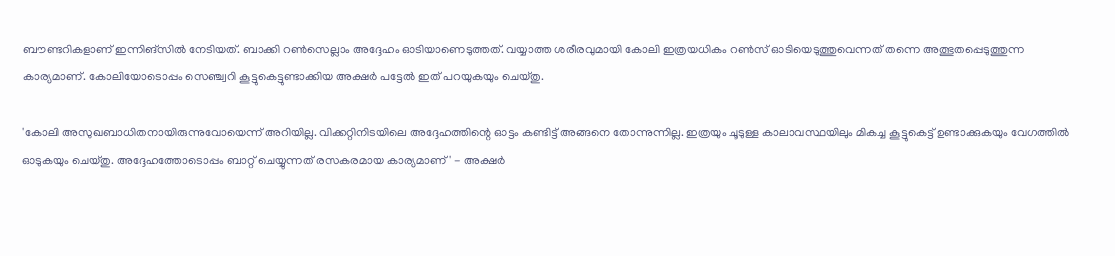ബൗണ്ടറികളാണ് ഇന്നിങ്‌സില്‍ നേടിയത്. ബാക്കി റണ്‍സെല്ലാം അദ്ദേഹം ഓടിയാണെടുത്തത്. വയ്യാത്ത ശരീരവുമായി കോലി ഇത്രയധികം റണ്‍സ് ഓടിയെടുത്തുവെന്നത് തന്നെ അത്ഭുതപ്പെടുത്തുന്ന കാര്യമാണ്. കോലിയോടൊപ്പം സെഞ്ച്വറി കൂട്ടുകെട്ടുണ്ടാക്കിയ അക്ഷര്‍ പട്ടേല്‍ ഇത് പറയുകയും ചെയ്തു.

'കോലി അസുഖബാധിതനായിരുന്നുവോയെന്ന് അറിയില്ല. വിക്കറ്റിനിടയിലെ അദ്ദേഹത്തിന്റെ ഓട്ടം കണ്ടിട്ട് അങ്ങനെ തോന്നുന്നില്ല. ഇത്രയും ചൂടുള്ള കാലാവസ്ഥയിലും മികച്ച കൂട്ടുകെട്ട് ഉണ്ടാക്കുകയും വേഗത്തില്‍ ഓടുകയും ചെയ്തു. അദ്ദേഹത്തോടൊപ്പം ബാറ്റ് ചെയ്യുന്നത് രസകരമായ കാര്യമാണ്' - അക്ഷര്‍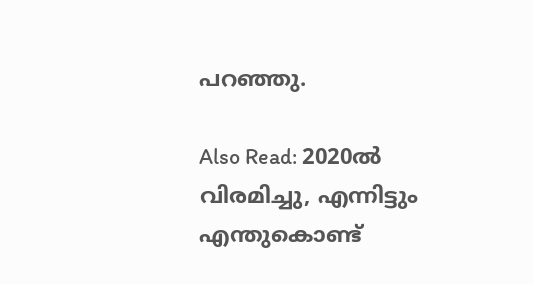പറഞ്ഞു.

Also Read: 2020ല്‍ വിരമിച്ചു, എന്നിട്ടും എന്തുകൊണ്ട്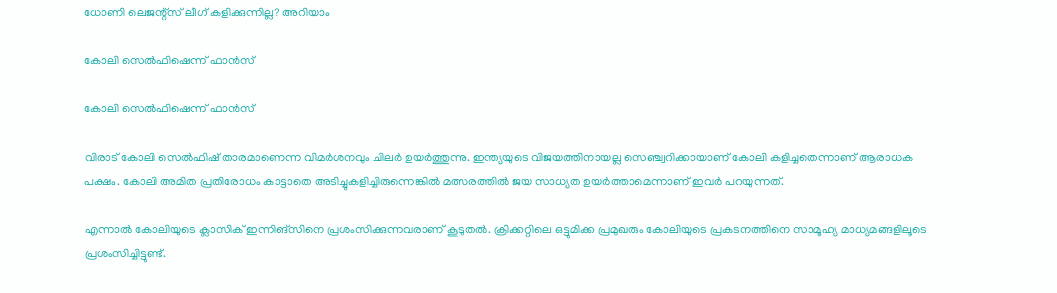ധോണി ലെജന്റ്‌സ് ലീഗ് കളിക്കുന്നില്ല? അറിയാം

കോലി സെല്‍ഫിഷെന്ന് ഫാന്‍സ്

കോലി സെല്‍ഫിഷെന്ന് ഫാന്‍സ്

വിരാട് കോലി സെല്‍ഫിഷ് താരമാണെന്ന വിമര്‍ശനവും ചിലര്‍ ഉയര്‍ത്തുന്നു. ഇന്ത്യയുടെ വിജയത്തിനായല്ല സെഞ്ച്വറിക്കായാണ് കോലി കളിച്ചതെന്നാണ് ആരാധക പക്ഷം. കോലി അമിത പ്രതിരോധം കാട്ടാതെ അടിച്ചുകളിച്ചിരുന്നെങ്കില്‍ മത്സരത്തില്‍ ജയ സാധ്യത ഉയര്‍ത്താമെന്നാണ് ഇവര്‍ പറയുന്നത്.

എന്നാല്‍ കോലിയുടെ ക്ലാസിക് ഇന്നിങ്‌സിനെ പ്രശംസിക്കുന്നവരാണ് കൂടുതല്‍. ക്രിക്കറ്റിലെ ഒട്ടുമിക്ക പ്രമുഖരും കോലിയുടെ പ്രകടനത്തിനെ സാമൂഹ്യ മാധ്യമങ്ങളിലൂടെ പ്രശംസിച്ചിട്ടുണ്ട്.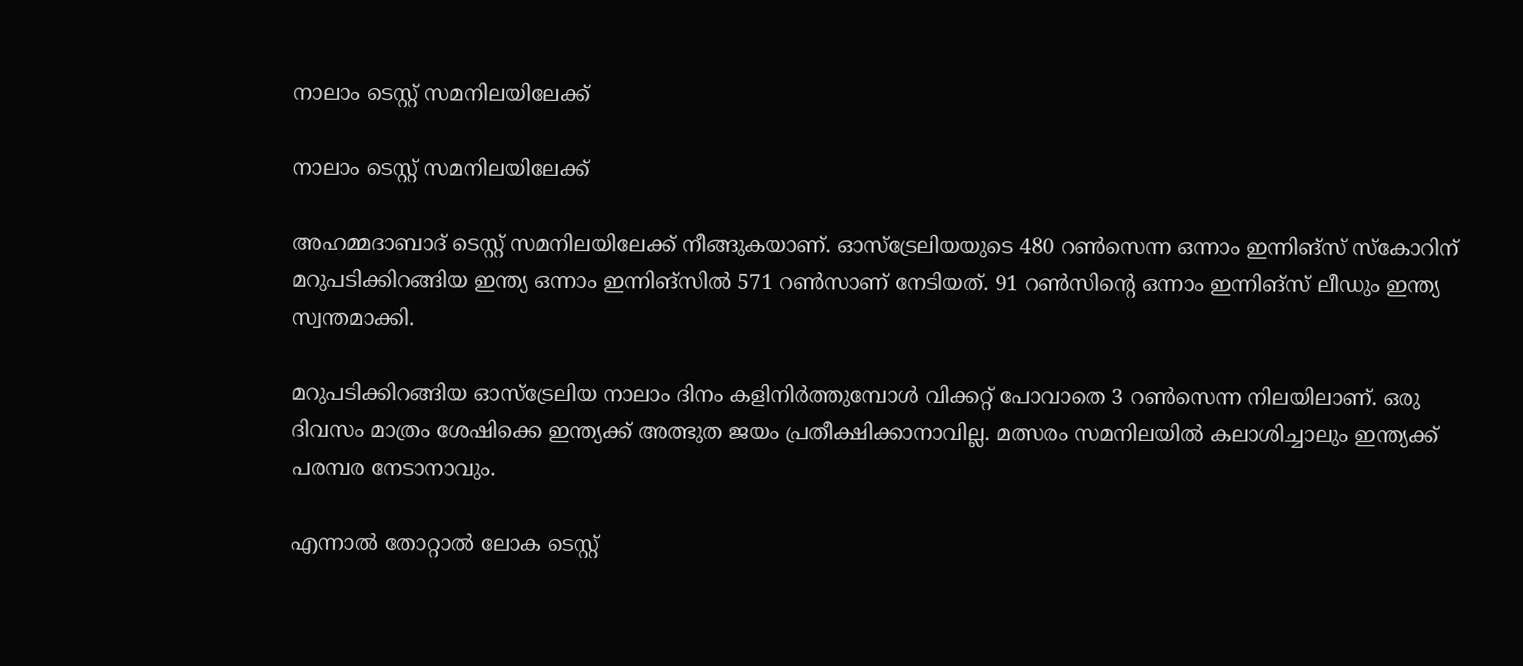നാലാം ടെസ്റ്റ് സമനിലയിലേക്ക്

നാലാം ടെസ്റ്റ് സമനിലയിലേക്ക്

അഹമ്മദാബാദ് ടെസ്റ്റ് സമനിലയിലേക്ക് നീങ്ങുകയാണ്. ഓസ്‌ട്രേലിയയുടെ 480 റണ്‍സെന്ന ഒന്നാം ഇന്നിങ്‌സ് സ്‌കോറിന് മറുപടിക്കിറങ്ങിയ ഇന്ത്യ ഒന്നാം ഇന്നിങ്‌സില്‍ 571 റണ്‍സാണ് നേടിയത്. 91 റണ്‍സിന്റെ ഒന്നാം ഇന്നിങ്‌സ് ലീഡും ഇന്ത്യ സ്വന്തമാക്കി.

മറുപടിക്കിറങ്ങിയ ഓസ്‌ട്രേലിയ നാലാം ദിനം കളിനിര്‍ത്തുമ്പോള്‍ വിക്കറ്റ് പോവാതെ 3 റണ്‍സെന്ന നിലയിലാണ്. ഒരു ദിവസം മാത്രം ശേഷിക്കെ ഇന്ത്യക്ക് അത്ഭുത ജയം പ്രതീക്ഷിക്കാനാവില്ല. മത്സരം സമനിലയില്‍ കലാശിച്ചാലും ഇന്ത്യക്ക് പരമ്പര നേടാനാവും.

എന്നാല്‍ തോറ്റാല്‍ ലോക ടെസ്റ്റ്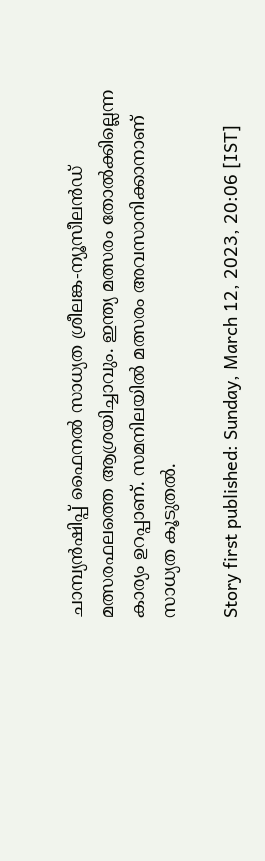ചാമ്പ്യന്‍ഷിപ്പ് ഫൈനല്‍ സാധ്യത ശ്രീലങ്ക-ന്യൂസീലന്‍ഡ് മത്സരഫലത്തെ ആശ്രയിച്ചാവും. ഇന്ത്യ മത്സരം തോല്‍ക്കില്ലെന്ന കാര്യം ഉറപ്പാണ്. സമനിലയില്‍ മത്സരം അവസാനിക്കാനാണ് സാധ്യത കൂടുതല്‍.

Story first published: Sunday, March 12, 2023, 20:06 [IST]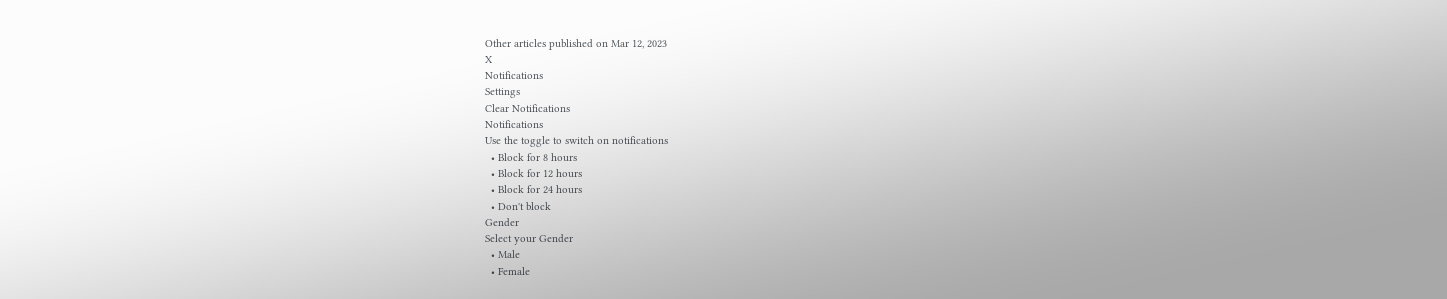Other articles published on Mar 12, 2023
X
Notifications
Settings
Clear Notifications
Notifications
Use the toggle to switch on notifications
  • Block for 8 hours
  • Block for 12 hours
  • Block for 24 hours
  • Don't block
Gender
Select your Gender
  • Male
  • Female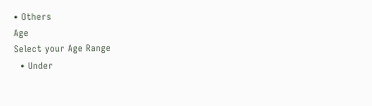• Others
Age
Select your Age Range
  • Under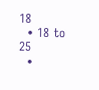18
  • 18 to 25
  •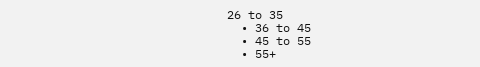26 to 35
  • 36 to 45
  • 45 to 55
  • 55+